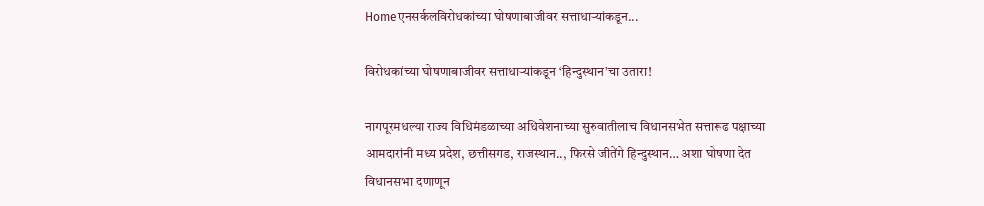Homeएनसर्कलविरोधकांच्या घोषणाबाजीवर सत्ताधाऱ्यांकडून...

विरोधकांच्या घोषणाबाजीवर सत्ताधाऱ्यांकडून ‘हिन्दुस्थान’चा उतारा!

नागपूरमधल्या राज्य विधिमंडळाच्या अधिवेशनाच्या सुरुवातीलाच विधानसभेत सत्तारूढ पक्षाच्या आमदारांनी मध्य प्रदेश, छत्तीसगड, राजस्थान.., फिरसे जीतेंगे हिन्दुस्थान… अशा घोषणा देत विधानसभा दणाणून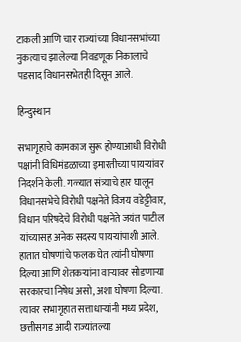टाकली आणि चार राज्यांच्या विधानसभांच्या नुकत्याच झालेल्या निवडणूक निकालाचे पडसाद विधानसभेतही दिसून आले.

हिन्दुस्थान

सभागृहाचे कामकाज सुरू होण्याआधी विरोधी पक्षांनी विधिमंडळाच्या इमारतीच्या पायऱ्यांवर निदर्शने केली. गळ्यात संत्र्याचे हार घालून विधानसभेचे विरोधी पक्षनेते विजय वडेट्टीवार, विधान परिषदेचे विरोधी पक्षनेते जयंत पाटील यांच्यासह अनेक सदस्य पायऱ्यांपाशी आले. हातात घोषणांचे फलक घेत त्यांनी घोषणा दिल्या आणि शेतकऱ्यांना वाऱ्यावर सोडणाऱ्या सरकारचा निषेध असो, अशा घोषणा दिल्या. त्यावर सभागृहात सत्ताधाऱ्यांनी मध्य प्रदेश, छत्तीसगड आदी राज्यांतल्या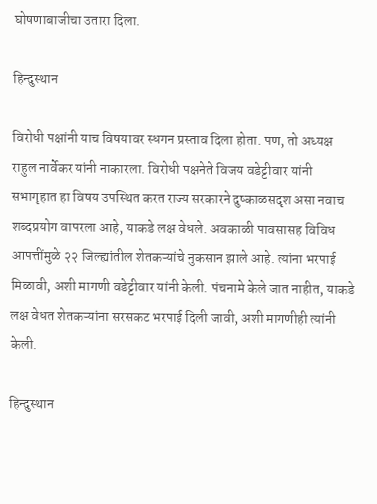घोषणाबाजीचा उतारा दिला.

हिन्दुस्थान

विरोधी पक्षांनी याच विषयावर स्धगन प्रस्ताव दिला होता. पण, तो अध्यक्ष राहुल नार्वेकर यांनी नाकारला. विरोधी पक्षनेते विजय वडेट्टीवार यांनी सभागृहात हा विषय उपस्थित करत राज्य सरकारने दुष्काळसदृश असा नवाच शब्दप्रयोग वापरला आहे, याकडे लक्ष वेधले. अवकाळी पावसासह विविध आपत्तींमुळे २२ जिल्ह्यांतील शेतकऱ्यांचे नुकसान झाले आहे. त्यांना भरपाई मिळावी, अशी मागणी वडेट्टीवार यांनी केली. पंचनामे केले जात नाहीत, याकडे लक्ष वेधत शेतकऱ्यांना सरसकट भरपाई दिली जावी, अशी मागणीही त्यांनी केली.

हिन्दुस्थान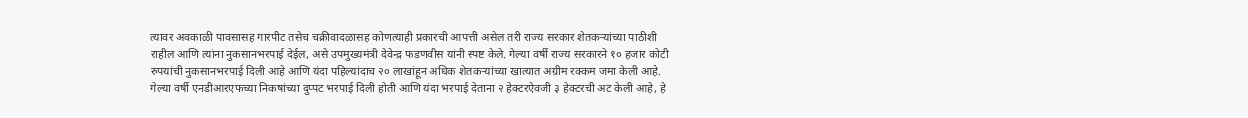त्यावर अवकाळी पावसासह गारपीट तसेच चक्रीवादळासह कोणत्याही प्रकारची आपत्ती असेल तरी राज्य सरकार शेतकऱ्यांच्या पाठीशी राहील आणि त्यांना नुकसानभरपाई देईल, असे उपमुख्यमंत्री देवेन्द्र फडणवीस यांनी स्पष्ट केले. गेल्या वर्षी राज्य सरकारने १० हजार कोटी रुपयांची नुकसानभरपाई दिली आहे आणि यंदा पहिल्यांदाच २० लाखांहून अधिक शेतकऱ्यांच्या खात्यात अग्रीम रक्कम जमा केली आहे. गेल्या वर्षी एनडीआरएफच्या निकषांच्या दुप्पट भरपाई दिली होती आणि यंदा भरपाई देताना २ हेक्टरऐवजी ३ हेक्टरची अट केली आहे, हे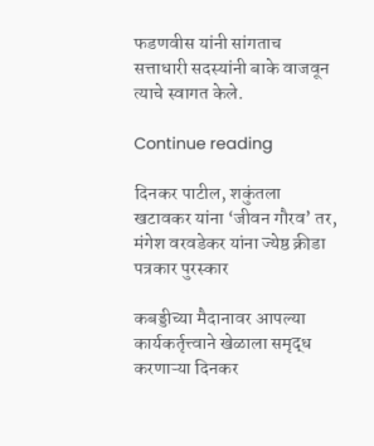फडणवीस यांनी सांगताच सत्ताधारी सदस्यांनी बाके वाजवून त्याचे स्वागत केले.

Continue reading

दिनकर पाटील, शकुंतला खटावकर यांना ‘जीवन गौरव’ तर, मंगेश वरवडेकर यांना ज्येष्ठ क्रीडा पत्रकार पुरस्कार

कबड्डीच्या मैदानावर आपल्या कार्यकर्तृत्त्वाने खेळाला समृद्ध करणाऱ्या दिनकर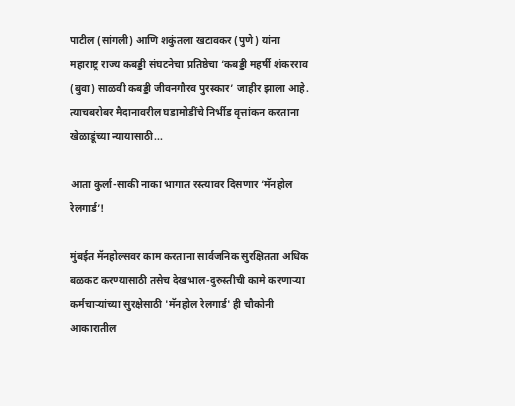पाटील (सांगली) आणि शकुंतला खटावकर (पुणे) यांना महाराष्ट्र राज्य कबड्डी संघटनेचा प्रतिष्ठेचा ‘कबड्डी महर्षी शंकरराव (बुवा) साळवी कबड्डी जीवनगौरव पुरस्कार’ जाहीर झाला आहे. त्याचबरोबर मैदानावरील घडामोडींचे निर्भीड वृत्तांकन करताना खेळाडूंच्या न्यायासाठी...

आता कुर्ला-साकी नाका भागात रस्त्यावर दिसणार ‘मॅनहोल रेलगार्ड’!

मुंबईत मॅनहोल्सवर काम करताना सार्वजनिक सुरक्षितता अधिक बळकट करण्यासाठी तसेच देखभाल-दुरुस्तीची कामे करणाऱ्या कर्मचाऱ्यांच्या सुरक्षेसाठी 'मॅनहोल रेलगार्ड' ही चौकोनी आकारातील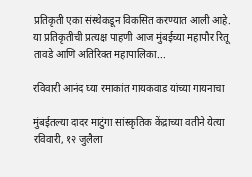प्रतिकृती एका संस्थेकडून विकसित करण्यात आली आहे. या प्रतिकृतीची प्रत्यक्ष पाहणी आज मुंबईच्या महापौर रितू तावडे आणि अतिरिक्त महापालिका...

रविवारी आनंद घ्या रमाकांत गायकवाड यांच्या गायनाचा

मुंबईतल्या दादर माटुंगा सांस्कृतिक केंद्राच्या वतीने येत्या रविवारी, १२ जुलैला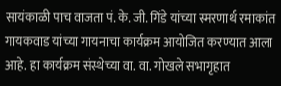सायंकाळी पाच वाजता पं. के. जी. गिंडे यांच्या स्मरणार्थ रमाकांत गायकवाड यांच्या गायनाचा कार्यक्रम आयोजित करण्यात आला आहे. हा कार्यक्रम संस्थेच्या वा. वा. गोखले सभागृहात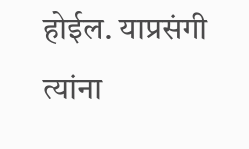होईल. याप्रसंगी त्यांना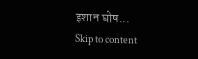इशान घोष...
Skip to content